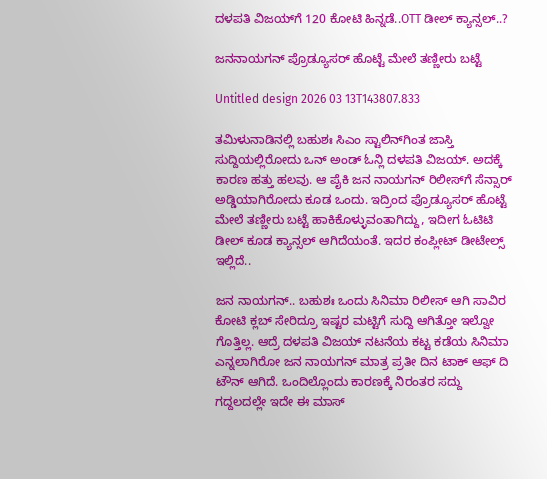ದಳಪತಿ ವಿಜಯ್‌ಗೆ 120 ಕೋಟಿ ಹಿನ್ನಡೆ..OTT ಡೀಲ್ ಕ್ಯಾನ್ಸಲ್..?

ಜನನಾಯಗನ್ ಪ್ರೊಡ್ಯೂಸರ್ ಹೊಟ್ಟೆ ಮೇಲೆ ತಣ್ಣೀರು ಬಟ್ಟೆ

Untitled design 2026 03 13T143807.833

ತಮಿಳುನಾಡಿನಲ್ಲಿ ಬಹುಶಃ ಸಿಎಂ ಸ್ಟಾಲಿನ್‌‌ಗಿಂತ ಜಾಸ್ತಿ ಸುದ್ದಿಯಲ್ಲಿರೋದು ಒನ್ ಅಂಡ್ ಓನ್ಲಿ ದಳಪತಿ ವಿಜಯ್. ಅದಕ್ಕೆ ಕಾರಣ ಹತ್ತು ಹಲವು. ಆ ಪೈಕಿ ಜನ ನಾಯಗನ್ ರಿಲೀಸ್‌ಗೆ ಸೆನ್ಸಾರ್ ಅಡ್ಡಿಯಾಗಿರೋದು ಕೂಡ ಒಂದು. ಇದ್ರಿಂದ ಪ್ರೊಡ್ಯೂಸರ್‌ ಹೊಟ್ಟೆ ಮೇಲೆ ತಣ್ಣೀರು ಬಟ್ಟೆ ಹಾಕಿಕೊಳ್ಳುವಂತಾಗಿದ್ದು, ಇದೀಗ ಓಟಿಟಿ ಡೀಲ್ ಕೂಡ ಕ್ಯಾನ್ಸಲ್ ಆಗಿದೆಯಂತೆ. ಇದರ ಕಂಪ್ಲೀಟ್ ಡೀಟೇಲ್ಸ್ ಇಲ್ಲಿದೆ..

ಜನ ನಾಯಗನ್.. ಬಹುಶಃ ಒಂದು ಸಿನಿಮಾ ರಿಲೀಸ್ ಆಗಿ ಸಾವಿರ ಕೋಟಿ ಕ್ಲಬ್ ಸೇರಿದ್ರೂ ಇಷ್ಟರ ಮಟ್ಟಿಗೆ ಸುದ್ದಿ ಆಗಿತ್ತೋ ಇಲ್ವೋ ಗೊತ್ತಿಲ್ಲ. ಆದ್ರೆ ದಳಪತಿ ವಿಜಯ್ ನಟನೆಯ ಕಟ್ಟ ಕಡೆಯ ಸಿನಿಮಾ ಎನ್ನಲಾಗಿರೋ ಜನ ನಾಯಗನ್ ಮಾತ್ರ ಪ್ರತೀ ದಿನ ಟಾಕ್ ಆಫ್ ದಿ ಟೌನ್ ಆಗಿದೆ. ಒಂದಿಲ್ಲೊಂದು ಕಾರಣಕ್ಕೆ ನಿರಂತರ ಸದ್ದು ಗದ್ದಲದಲ್ಲೇ ಇದೇ ಈ ಮಾಸ್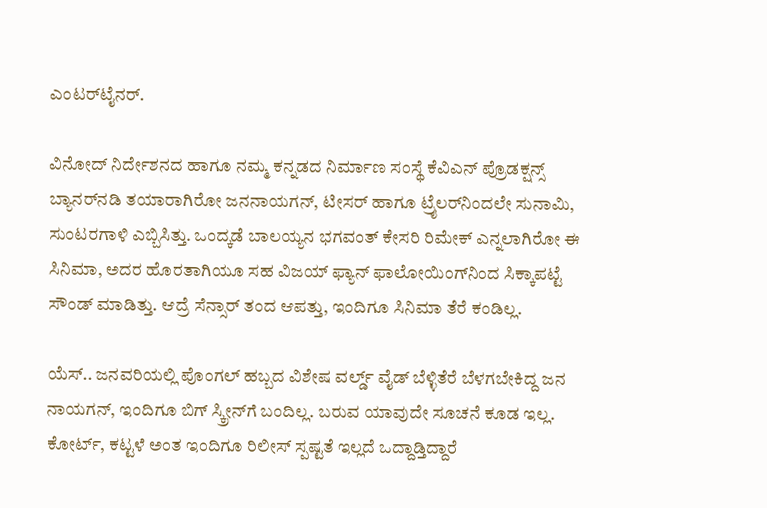ಎಂಟರ್‌ಟೈನರ್.

ವಿನೋದ್ ನಿರ್ದೇಶನದ ಹಾಗೂ ನಮ್ಮ ಕನ್ನಡದ ನಿರ್ಮಾಣ ಸಂಸ್ಥೆ ಕೆವಿಎನ್ ಪ್ರೊಡಕ್ಷನ್ಸ್ ಬ್ಯಾನರ್‌ನಡಿ ತಯಾರಾಗಿರೋ ಜನನಾಯಗನ್, ಟೀಸರ್ ಹಾಗೂ ಟ್ರೈಲರ್‌‌ನಿಂದಲೇ ಸುನಾಮಿ, ಸುಂಟರಗಾಳಿ ಎಬ್ಬಿಸಿತ್ತು. ಒಂದ್ಕಡೆ ಬಾಲಯ್ಯನ ಭಗವಂತ್ ಕೇಸರಿ ರಿಮೇಕ್ ಎನ್ನಲಾಗಿರೋ ಈ ಸಿನಿಮಾ, ಅದರ ಹೊರತಾಗಿಯೂ ಸಹ ವಿಜಯ್ ಫ್ಯಾನ್ ಫಾಲೋಯಿಂಗ್‌ನಿಂದ ಸಿಕ್ಕಾಪಟ್ಟೆ ಸೌಂಡ್ ಮಾಡಿತ್ತು. ಆದ್ರೆ ಸೆನ್ಸಾರ್ ತಂದ ಆಪತ್ತು, ಇಂದಿಗೂ ಸಿನಿಮಾ ತೆರೆ ಕಂಡಿಲ್ಲ.

ಯೆಸ್.. ಜನವರಿಯಲ್ಲಿ ಪೊಂಗಲ್ ಹಬ್ಬದ ವಿಶೇಷ ವರ್ಲ್ಡ್ ವೈಡ್ ಬೆಳ್ಳಿತೆರೆ ಬೆಳಗಬೇಕಿದ್ದ ಜನ ನಾಯಗನ್, ಇಂದಿಗೂ ಬಿಗ್ ಸ್ಕ್ರೀನ್‌ಗೆ ಬಂದಿಲ್ಲ. ಬರುವ ಯಾವುದೇ ಸೂಚನೆ ಕೂಡ ಇಲ್ಲ. ಕೋರ್ಟ್, ಕಟ್ಟಳೆ ಅಂತ ಇಂದಿಗೂ ರಿಲೀಸ್ ಸ್ಪಷ್ಟತೆ ಇಲ್ಲದೆ ಒದ್ದಾಡ್ತಿದ್ದಾರೆ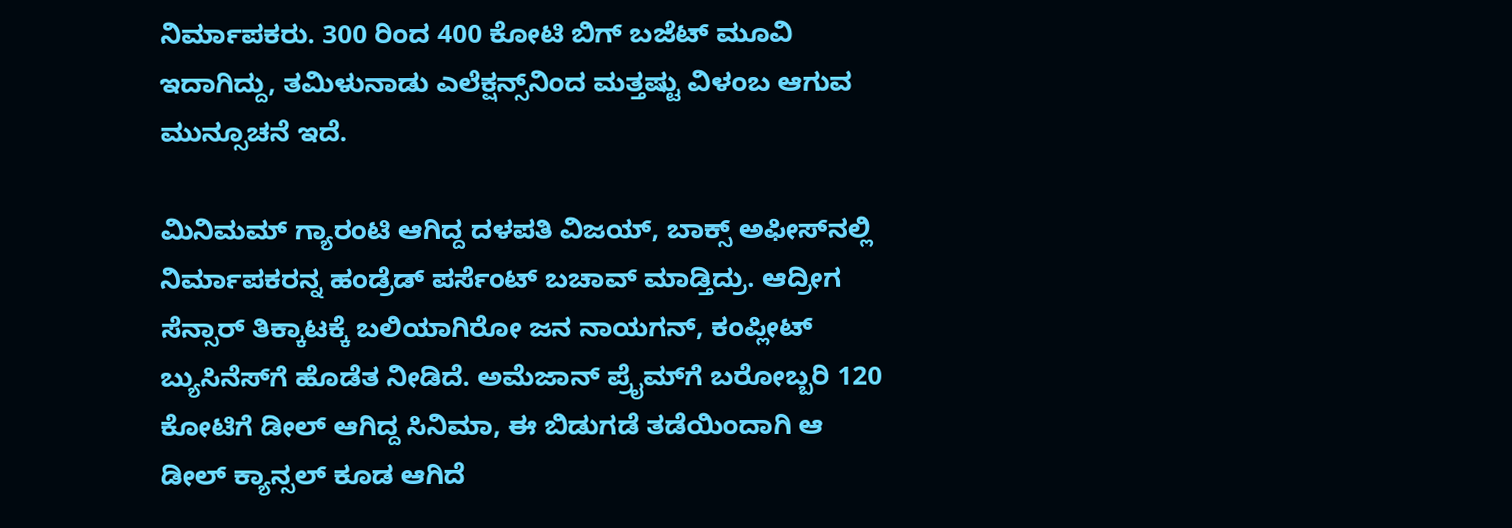ನಿರ್ಮಾಪಕರು. 300 ರಿಂದ 400 ಕೋಟಿ ಬಿಗ್ ಬಜೆಟ್ ಮೂವಿ ಇದಾಗಿದ್ದು, ತಮಿಳುನಾಡು ಎಲೆಕ್ಷನ್ಸ್‌‌ನಿಂದ ಮತ್ತಷ್ಟು ವಿಳಂಬ ಆಗುವ ಮುನ್ಸೂಚನೆ ಇದೆ.

ಮಿನಿಮಮ್ ಗ್ಯಾರಂಟಿ ಆಗಿದ್ದ ದಳಪತಿ ವಿಜಯ್‌, ಬಾಕ್ಸ್ ಅಫೀಸ್‌‌ನಲ್ಲಿ ನಿರ್ಮಾಪಕರನ್ನ ಹಂಡ್ರೆಡ್ ಪರ್ಸೆಂಟ್ ಬಚಾವ್ ಮಾಡ್ತಿದ್ರು. ಆದ್ರೀಗ ಸೆನ್ಸಾರ್ ತಿಕ್ಕಾಟಕ್ಕೆ ಬಲಿಯಾಗಿರೋ ಜನ ನಾಯಗನ್, ಕಂಪ್ಲೀಟ್ ಬ್ಯುಸಿನೆಸ್‌‌ಗೆ ಹೊಡೆತ ನೀಡಿದೆ. ಅಮೆಜಾನ್ ಪ್ರೈಮ್‌‌ಗೆ ಬರೋಬ್ಬರಿ 120 ಕೋಟಿಗೆ ಡೀಲ್ ಆಗಿದ್ದ ಸಿನಿಮಾ, ಈ ಬಿಡುಗಡೆ ತಡೆಯಿಂದಾಗಿ ಆ ಡೀಲ್ ಕ್ಯಾನ್ಸಲ್ ಕೂಡ ಆಗಿದೆ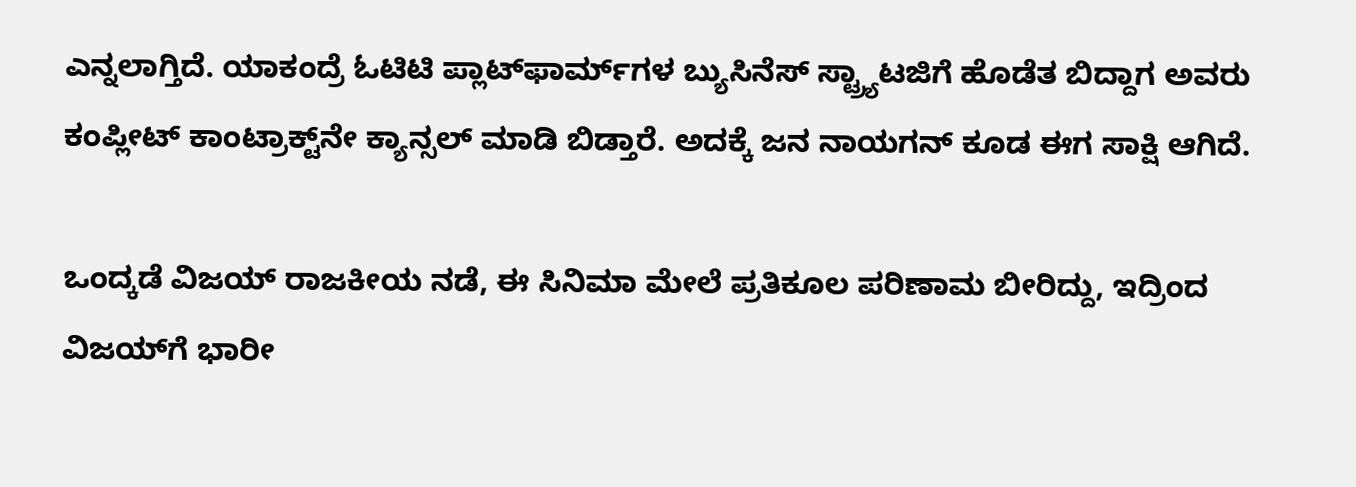ಎನ್ನಲಾಗ್ತಿದೆ. ಯಾಕಂದ್ರೆ ಓಟಿಟಿ ಪ್ಲಾಟ್‌ಫಾರ್ಮ್‌‌ಗಳ ಬ್ಯುಸಿನೆಸ್ ಸ್ಟ್ರ್ಯಾಟಜಿಗೆ ಹೊಡೆತ ಬಿದ್ದಾಗ ಅವರು ಕಂಪ್ಲೀಟ್ ಕಾಂಟ್ರಾಕ್ಟ್‌‌‌‌ನೇ ಕ್ಯಾನ್ಸಲ್ ಮಾಡಿ ಬಿಡ್ತಾರೆ. ಅದಕ್ಕೆ ಜನ ನಾಯಗನ್ ಕೂಡ ಈಗ ಸಾಕ್ಷಿ ಆಗಿದೆ.

ಒಂದ್ಕಡೆ ವಿಜಯ್ ರಾಜಕೀಯ ನಡೆ, ಈ ಸಿನಿಮಾ ಮೇಲೆ ಪ್ರತಿಕೂಲ ಪರಿಣಾಮ ಬೀರಿದ್ದು, ಇದ್ರಿಂದ ವಿಜಯ್‌ಗೆ ಭಾರೀ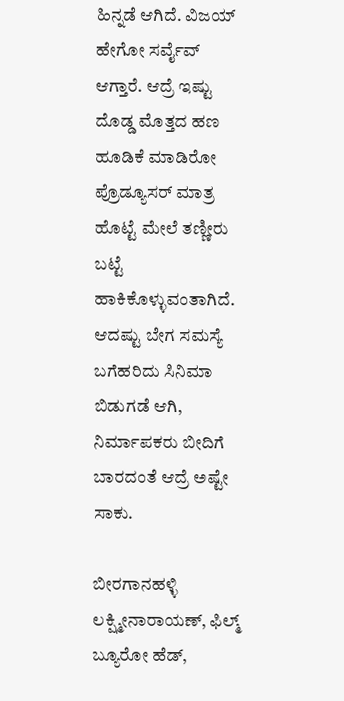ಹಿನ್ನಡೆ ಆಗಿದೆ. ವಿಜಯ್ ಹೇಗೋ ಸರ್ವೈವ್ ಆಗ್ತಾರೆ. ಆದ್ರೆ ಇಷ್ಟು ದೊಡ್ಡ ಮೊತ್ತದ ಹಣ ಹೂಡಿಕೆ ಮಾಡಿರೋ ಪ್ರೊಡ್ಯೂಸರ್ ಮಾತ್ರ ಹೊಟ್ಟೆ ಮೇಲೆ ತಣ್ಣೀರು ಬಟ್ಟೆ ಹಾಕಿಕೊಳ್ಳುವಂತಾಗಿದೆ. ಆದಷ್ಟು ಬೇಗ ಸಮಸ್ಯೆ ಬಗೆಹರಿದು ಸಿನಿಮಾ ಬಿಡುಗಡೆ ಆಗಿ, ನಿರ್ಮಾಪಕರು ಬೀದಿಗೆ ಬಾರದಂತೆ ಆದ್ರೆ ಅಷ್ಟೇ ಸಾಕು.

ಬೀರಗಾನಹಳ್ಳಿ ಲಕ್ಷ್ಮೀನಾರಾಯಣ್, ಫಿಲ್ಮ್ ಬ್ಯೂರೋ ಹೆಡ್,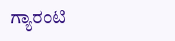ಗ್ಯಾರಂಟಿ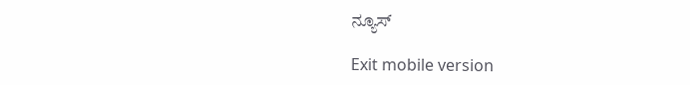ನ್ಯೂಸ್

Exit mobile version